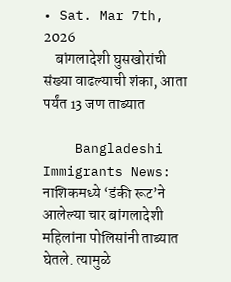• Sat. Mar 7th, 2026
    बांगलादेशी घुसखोरांची संख्या वाढल्याची शंका, आता पर्यंत 13 जण ताब्यात

    Bangladeshi Immigrants News: नाशिकमध्ये ‘डंकी रूट’ने आलेल्या चार बांगलादेशी महिलांना पोलिसांनी ताब्यात घेतले. त्यामुळे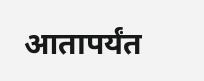आतापर्यंत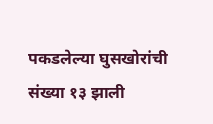पकडलेल्या घुसखोरांची संख्या १३ झाली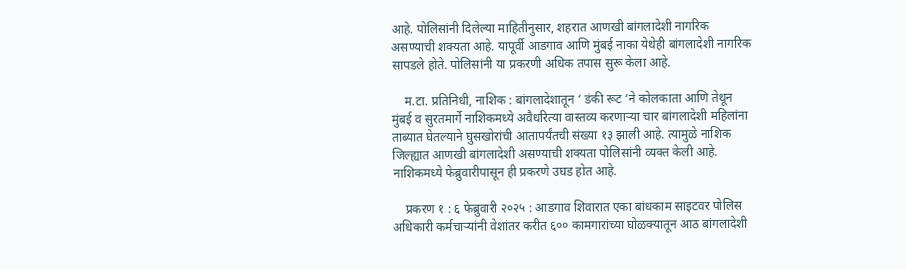आहे. पोलिसांनी दिलेल्या माहितीनुसार, शहरात आणखी बांगलादेशी नागरिक असण्याची शक्यता आहे. यापूर्वी आडगाव आणि मुंबई नाका येथेही बांगलादेशी नागरिक सापडले होते. पोलिसांनी या प्रकरणी अधिक तपास सुरू केला आहे.

    म.टा. प्रतिनिधी, नाशिक : बांगलादेशातून ‘ डंकी रूट ‘ने कोलकाता आणि तेथून मुंबई व सुरतमार्गे नाशिकमध्ये अवैधरित्या वास्तव्य करणाऱ्या चार बांगलादेशी महिलांना ताब्यात घेतल्याने घुसखोरांची आतापर्यंतची संख्या १३ झाली आहे. त्यामुळे नाशिक जिल्ह्यात आणखी बांगलादेशी असण्याची शक्यता पोलिसांनी व्यक्त केली आहे. नाशिकमध्ये फेब्रुवारीपासून ही प्रकरणे उघड होत आहे.

    प्रकरण १ : ६ फेब्रुवारी २०२५ : आडगाव शिवारात एका बांधकाम साइटवर पोलिस अधिकारी कर्मचाऱ्यांनी वेशांतर करीत ६०० कामगारांच्या घोळक्यातून आठ बांगलादेशी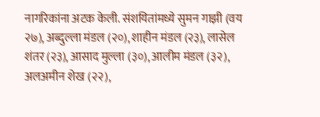नागरिकांना अटक केली. संशयितांमध्ये सुमन गाझी (वय २७), अब्दुल्ला मंडल (२०), शाहीन मंडल (२३), लासेल शंतर (२३), आसाद मुल्ला (३०), आलीम मंडल (३२), अलअमीन शेख (२२),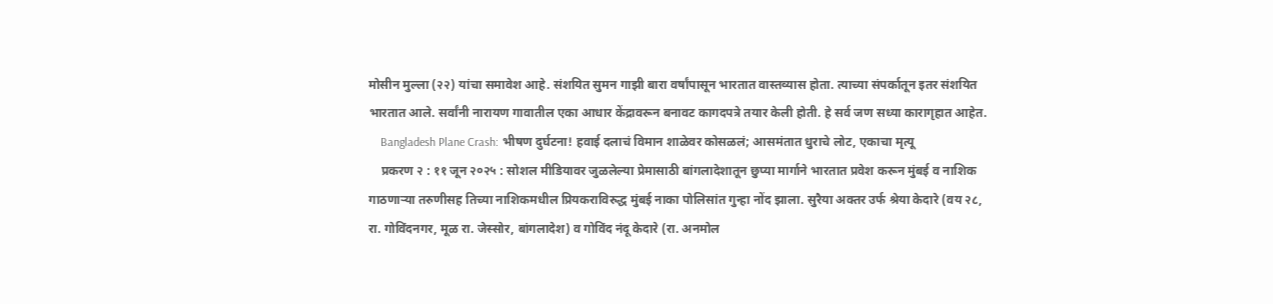मोसीन मुल्ला (२२) यांचा समावेश आहे. संशयित सुमन गाझी बारा वर्षांपासून भारतात वास्तव्यास होता. त्याच्या संपर्कातून इतर संशयित भारतात आले. सर्वांनी नारायण गावातील एका आधार केंद्रावरून बनावट कागदपत्रे तयार केली होती. हे सर्व जण सध्या कारागृहात आहेत.
    Bangladesh Plane Crash: भीषण दुर्घटना! हवाई दलाचं विमान शाळेवर कोसळलं; आसमंतात धुराचे लोट, एकाचा मृत्यू
    प्रकरण २ : ११ जून २०२५ : सोशल मीडियावर जुळलेल्या प्रेमासाठी बांगलादेशातून छुप्या मार्गाने भारतात प्रवेश करून मुंबई व नाशिक गाठणाऱ्या तरुणीसह तिच्या नाशिकमधील प्रियकराविरुद्ध मुंबई नाका पोलिसांत गुन्हा नोंद झाला. सुरैया अक्तर उर्फ श्रेया केदारे (वय २८, रा. गोविंदनगर, मूळ रा. जेस्सोर, बांगलादेश) व गोविंद नंदू केदारे (रा. अनमोल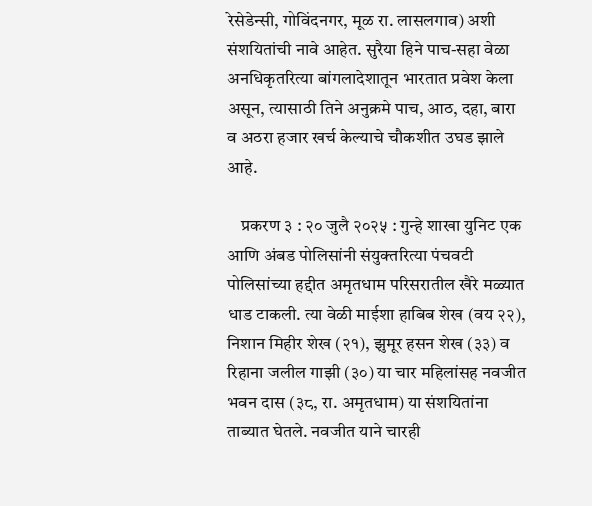रेसेडेन्सी, गोविंदनगर, मूळ रा. लासलगाव) अशी संशयितांची नावे आहेत. सुरैया हिने पाच-सहा वेळा अनधिकृतरित्या बांगलादेशातून भारतात प्रवेश केला असून, त्यासाठी तिने अनुक्रमे पाच, आठ, दहा, बारा व अठरा हजार खर्च केल्याचे चौकशीत उघड झाले आहे.

    प्रकरण ३ : २० जुलै २०२५ : गुन्हे शाखा युनिट एक आणि अंबड पोलिसांनी संयुक्तरित्या पंचवटी पोलिसांच्या हद्दीत अमृतधाम परिसरातील खैरे मळ्यात धाड टाकली. त्या वेळी माईशा हाबिब शेख (वय २२), निशान मिहीर शेख (२१), झुमूर हसन शेख (३३) व रिहाना जलील गाझी (३०) या चार महिलांसह नवजीत भवन दास (३८, रा. अमृतधाम) या संशयितांना ताब्यात घेतले. नवजीत याने चारही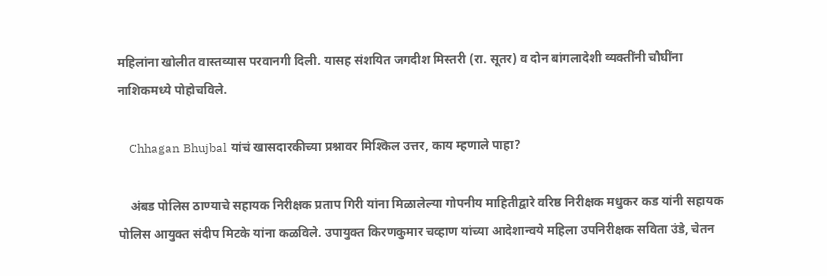महिलांना खोलीत वास्तव्यास परवानगी दिली. यासह संशयित जगदीश मिस्तरी (रा. सूतर) व दोन बांगलादेशी व्यक्तींनी चौघींना नाशिकमध्ये पोहोचविले.

    Chhagan Bhujbal यांचं खासदारकीच्या प्रश्नावर मिश्किल उत्तर, काय म्हणाले पाहा?

    अंबड पोलिस ठाण्याचे सहायक निरीक्षक प्रताप गिरी यांना मिळालेल्या गोपनीय माहितीद्वारे वरिष्ठ निरीक्षक मधुकर कड यांनी सहायक पोलिस आयुक्त संदीप मिटके यांना कळविले. उपायुक्त किरणकुमार चव्हाण यांच्या आदेशान्वये महिला उपनिरीक्षक सविता उंडे, चेतन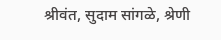श्रीवंत, सुदाम सांगळे, श्रेणी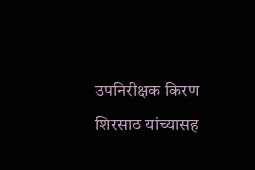उपनिरीक्षक किरण शिरसाठ यांच्यासह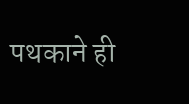पथकाने ही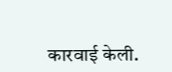कारवाई केली.